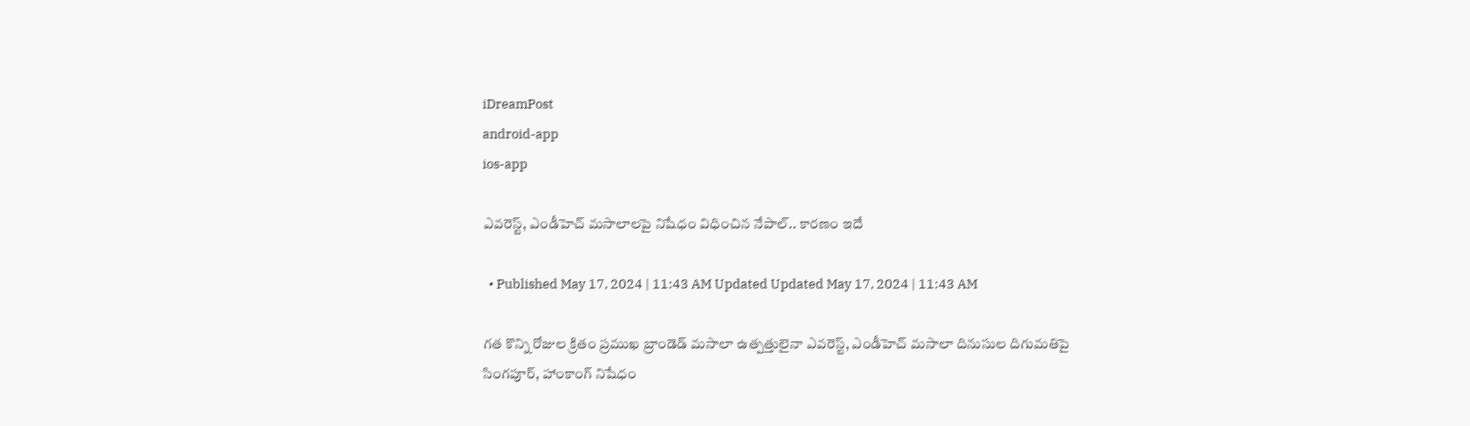iDreamPost
android-app
ios-app

ఎవరెస్ట్, ఎండీహెచ్ మసాలాలపై నిషేధం విధించిన నేపాల్.. కారణం ఇదే

  • Published May 17, 2024 | 11:43 AM Updated Updated May 17, 2024 | 11:43 AM

గత కొన్ని రోజుల క్రితం ప్రముఖ బ్రాండెడ్ మసాలా ఉత్పత్తులైనా ఎవరెస్ట్, ఎండీహెచ్ మసాలా దినుసుల దిగుమతిపై సింగపూర్‌, హాంకాంగ్ నిషేధం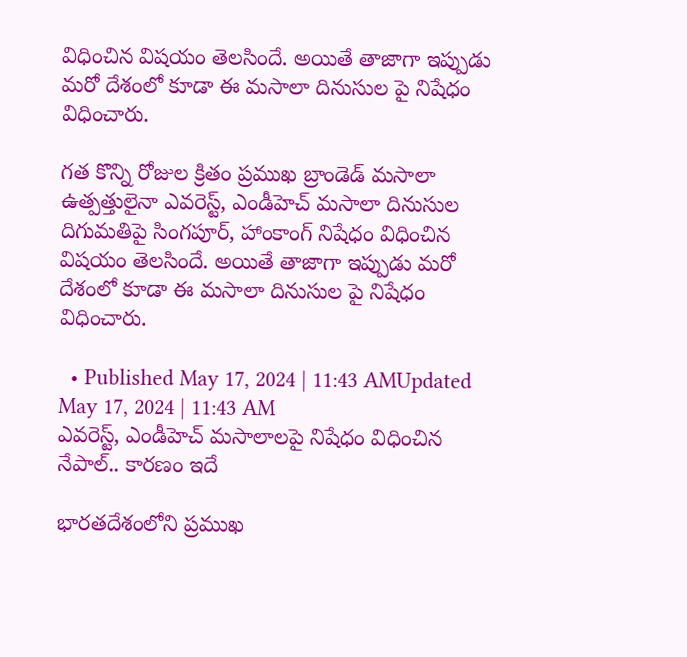విధించిన విషయం తెలసిందే. అయితే తాజాగా ఇప్పుడు మరో దేశంలో కూడా ఈ మసాలా దినుసుల పై నిషేధం విధించారు.

గత కొన్ని రోజుల క్రితం ప్రముఖ బ్రాండెడ్ మసాలా ఉత్పత్తులైనా ఎవరెస్ట్, ఎండీహెచ్ మసాలా దినుసుల దిగుమతిపై సింగపూర్‌, హాంకాంగ్ నిషేధం విధించిన విషయం తెలసిందే. అయితే తాజాగా ఇప్పుడు మరో దేశంలో కూడా ఈ మసాలా దినుసుల పై నిషేధం విధించారు.

  • Published May 17, 2024 | 11:43 AMUpdated May 17, 2024 | 11:43 AM
ఎవరెస్ట్, ఎండీహెచ్ మసాలాలపై నిషేధం విధించిన నేపాల్.. కారణం ఇదే

భారతదేశంలోని ప్రముఖ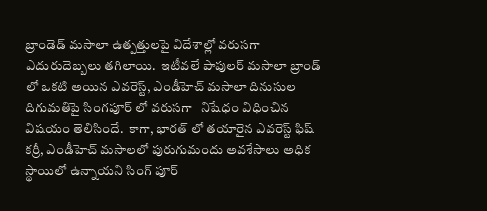బ్రాండెడ్ మసాలా ఉత్పత్తులపై విదేశాల్లో వరుసగా ఎదురుదెబ్బలు తగిలాయి.  ఇటీవలే పాపులర్ మసాలా బ్రాండ్ లో ఒకటి అయిన ఎవరెస్ట్, ఎండీహెచ్ మసాలా దినుసుల దిగుమతిపై సింగపూర్‌ లో వరుసగా   నిషేధం విధించిన విషయం తెలిసిందే.  కాగా, భారత్ లో తయారైన ఎవరెస్ట్ ఫిష్ కర్రీ, ఎండీహెచ్ మసాలలో పురుగుమందు అవశేసాలు అధిక స్థాయిలో ఉన్నాయని సింగ్ పూర్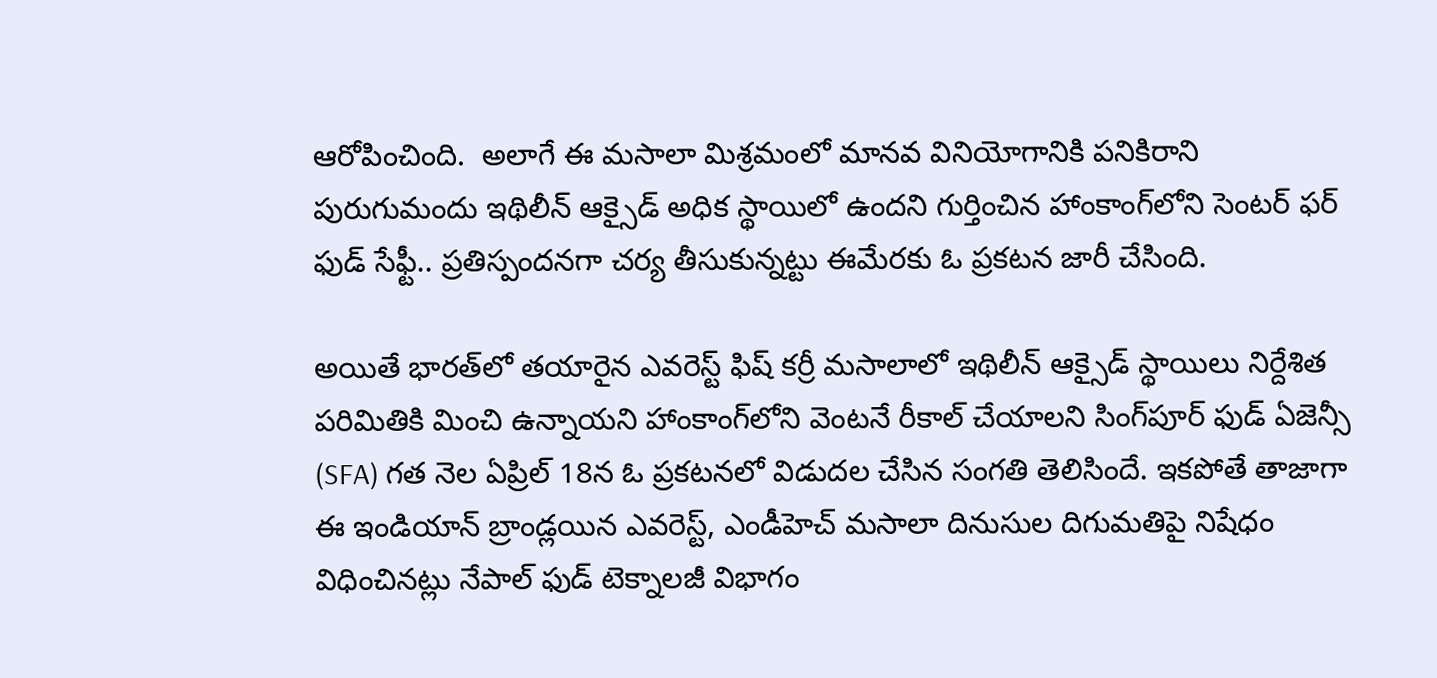ఆరోపించింది.  అలాగే ఈ మసాలా మిశ్రమంలో మానవ వినియోగానికి పనికిరాని పురుగుమందు ఇథిలీన్ ఆక్సైడ్ అధిక స్థాయిలో ఉందని గుర్తించిన హాంకాంగ్‌లోని సెంటర్ ఫర్ ఫుడ్ సేఫ్టీ.. ప్రతిస్పందనగా చర్య తీసుకున్నట్టు ఈమేరకు ఓ ప్రకటన జారీ చేసింది.

అయితే భారత్‌లో తయారైన ఎవరెస్ట్ ఫిష్ కర్రీ మసాలాలో ఇథిలీన్ ఆక్సైడ్ స్థాయిలు నిర్దేశిత పరిమితికి మించి ఉన్నాయని హాంకాంగ్‌లోని వెంటనే రీకాల్ చేయాలని సింగ్‌పూర్ ఫుడ్ ఏజెన్సీ (SFA) గత నెల ఏప్రిల్‌ 18న ఓ ప్రకటనలో విడుదల చేసిన సంగతి తెలిసిందే. ఇకపోతే తాజాగా ఈ ఇండియాన్‌ బ్రాండ్లయిన ఎవరెస్ట్, ఎండీహెచ్ మసాలా దినుసుల దిగుమతిపై నిషేధం విధించినట్లు నేపాల్ ఫుడ్ టెక్నాలజీ విభాగం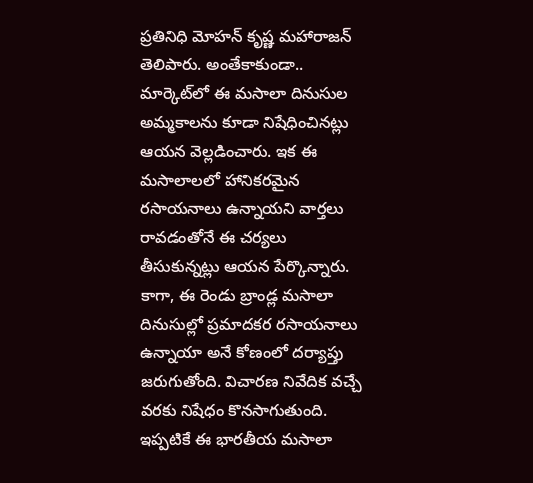ప్రతినిధి మోహన్ కృష్ణ మహారాజన్ తెలిపారు. అంతేకాకుండా.. మార్కెట్‌లో ఈ మసాలా దినుసుల అమ్మకాలను కూడా నిషేధించినట్లు ఆయన వెల్లడించారు. ఇక ఈ మసాలాలలో హానికరమైన రసాయనాలు ఉన్నాయని వార్తలు రావడంతోనే ఈ చర్యలు తీసుకున్నట్లు ఆయన పేర్కొన్నారు. కాగా, ఈ రెండు బ్రాండ్ల మసాలా దినుసుల్లో ప్రమాదకర రసాయనాలు ఉన్నాయా అనే కోణంలో దర్యాప్తు జరుగుతోంది. విచారణ నివేదిక వచ్చే వరకు నిషేధం కొనసాగుతుంది. ఇప్పటికే ఈ భారతీయ మసాలా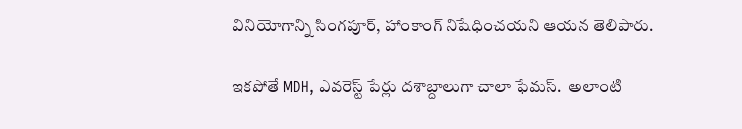వినియోగాన్ని సింగపూర్, హాంకాంగ్ నిషేధించయని ఆయన తెలిపారు.

ఇకపోతే MDH, ఎవరెస్ట్ పేర్లు దశాబ్దాలుగా చాలా ఫేమస్.  అలాంటి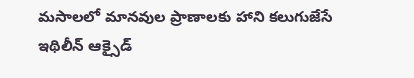మసాలలో మానవుల ప్రాణాలకు హాని కలుగుజేసే ఇథిలీన్ ఆక్సైడ్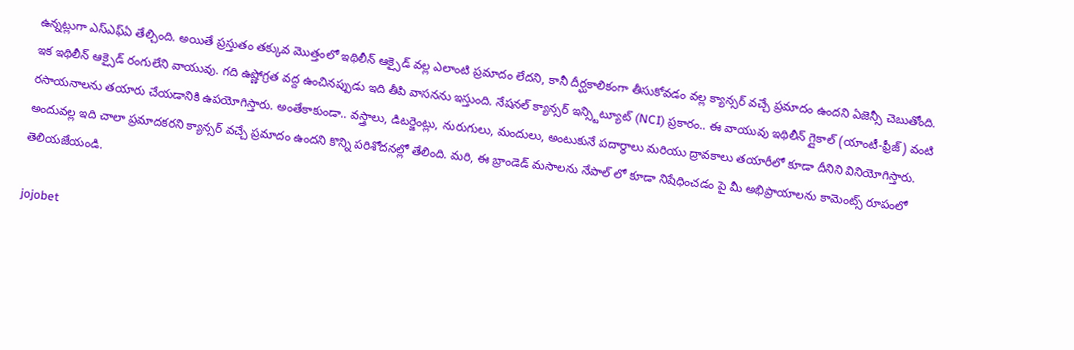ఉన్నట్లుగా ఎస్‌ఎఫ్ఏ తేల్చింది. అయితే ప్రస్తుతం తక్కువ మొత్తంలో ఇథిలీన్ ఆక్సైడ్ వల్ల ఎలాంటి ప్రమాదం లేదని, కానీ దీర్ఘకాలికంగా తీసుకోవడం వల్ల క్యాన్సర్ వచ్చే ప్రమాదం ఉందని ఏజెన్సీ చెబుతోంది. ఇక ఇథిలీన్ ఆక్సైడ్ రంగులేని వాయువు. గది ఉష్ణోగ్రత వద్ద ఉంచినప్పుడు ఇది తీపి వాసనను ఇస్తుంది. నేషనల్ క్యాన్సర్ ఇన్స్టిట్యూట్ (NCI) ప్రకారం.. ఈ వాయువు ఇథిలీన్ గ్లైకాల్ (యాంటీ-ఫ్రీజ్) వంటి రసాయనాలను తయారు చేయడానికి ఉపయోగిస్తారు. అంతేకాకుండా.. వస్త్రాలు, డిటర్జెంట్లు, నురుగులు, మందులు, అంటుకునే పదార్థాలు మరియు ద్రావకాలు తయారీలో కూడా దీనిని వినియోగిస్తారు. అందువల్ల ఇది చాలా ప్రమాదకరని క్యాన్సర్‌ వచ్చే ప్రమాదం ఉందని కొన్ని పరిశోదనల్లో తేలింది. మరి, ఈ బ్రాండెడ్‌ మసాలను నేపాల్‌ లో కూడా నిషేధించడం పై మీ అభిప్రాయాలను కామెంట్స్‌ రూపంలో తెలియజేయండి.

jojobet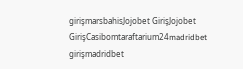girişmarsbahisJojobet GirişJojobet GirişCasibomtaraftarium24madridbet girişmadridbet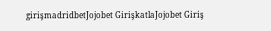girişmadridbetJojobet GirişkatlaJojobet Giriş